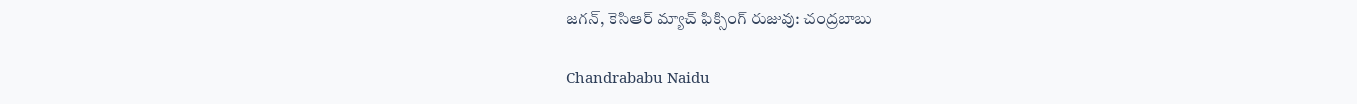జగన్, కెసిఆర్ మ్యాచ్ ఫిక్సింగ్ రుజువు: చంద్రబాబు

Chandrababu Naidu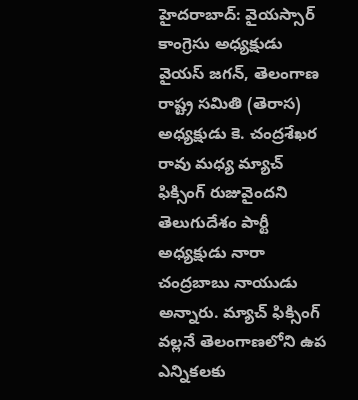హైదరాబాద్: వైయస్సార్ కాంగ్రెసు అధ్యక్షుడు వైయస్ జగన్, తెలంగాణ రాష్ట్ర సమితి (తెరాస) అధ్యక్షుడు కె. చంద్రశేఖర రావు మధ్య మ్యాచ్ ఫిక్సింగ్ రుజువైందని తెలుగుదేశం పార్టీ అధ్యక్షుడు నారా చంద్రబాబు నాయుడు అన్నారు. మ్యాచ్ ఫిక్సింగ్ వల్లనే తెలంగాణలోని ఉప ఎన్నికలకు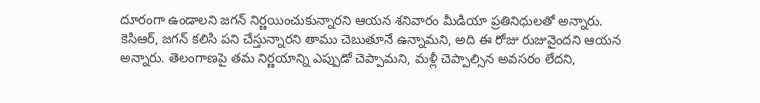దూరంగా ఉండాలని జగన్ నిర్ణయించుకున్నారని ఆయన శనివారం మీడియా ప్రతినిధులతో అన్నారు. కెసిఆర్, జగన్ కలిసి పని చేస్తున్నారని తాము చెబుతూనే ఉన్నామని, అది ఈ రోజు రుజువైందని ఆయన అన్నారు. తెలంగాణపై తమ నిర్ణయాన్ని ఎప్పుడో చెప్పామని, మళ్లీ చెప్పాల్సిన అవసరం లేదని,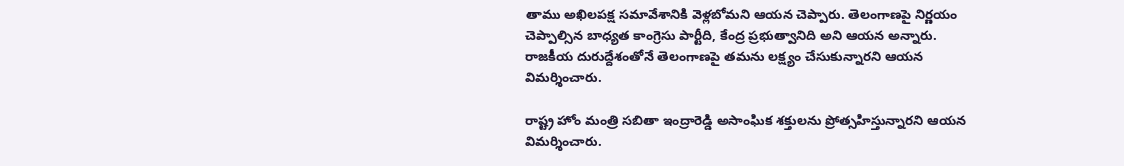తాము అఖిలపక్ష సమావేశానికి వెళ్లబోమని ఆయన చెప్పారు. తెలంగాణపై నిర్ణయం చెప్పాల్సిన బాధ్యత కాంగ్రెసు పార్టీది, కేంద్ర ప్రభుత్వానిది అని ఆయన అన్నారు. రాజకీయ దురుద్దేశంతోనే తెలంగాణపై తమను లక్ష్యం చేసుకున్నారని ఆయన విమర్శించారు.

రాష్ట్ర హోం మంత్రి సబితా ఇంద్రారెడ్డి అసాంఘిక శక్తులను ప్రోత్సహిస్తున్నారని ఆయన విమర్శించారు.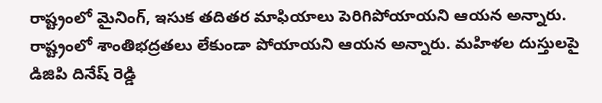రాష్ట్రంలో మైనింగ్, ఇసుక తదితర మాఫియాలు పెరిగిపోయాయని ఆయన అన్నారు. రాష్ట్రంలో శాంతిభద్రతలు లేకుండా పోయాయని ఆయన అన్నారు. మహిళల దుస్తులపై డిజిపి దినేష్ రెడ్డి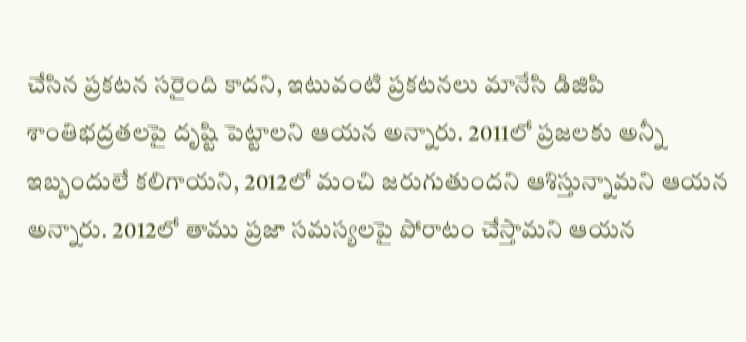చేసిన ప్రకటన సరైంది కాదని, ఇటువంటి ప్రకటనలు మానేసి డిజిపి శాంతిభద్రతలపై దృష్టి పెట్టాలని ఆయన అన్నారు. 2011లో ప్రజలకు అన్నీ ఇబ్బందులే కలిగాయని, 2012లో మంచి జరుగుతుందని ఆశిస్తున్నామని ఆయన అన్నారు. 2012లో తాము ప్రజా సమస్యలపై పోరాటం చేస్తామని ఆయన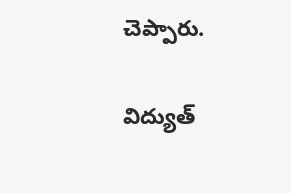చెప్పారు.

విద్యుత్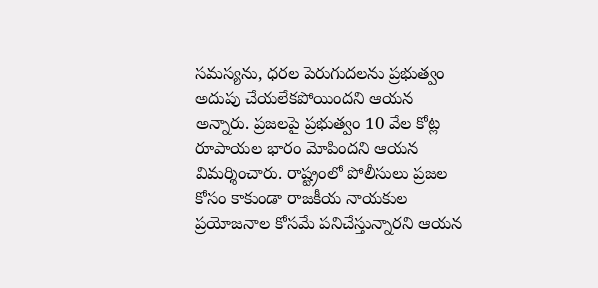సమస్యను, ధరల పెరుగుదలను ప్రభుత్వం అదుపు చేయలేకపోయిందని ఆయన అన్నారు. ప్రజలపై ప్రభుత్వం 10 వేల కోట్ల రూపాయల భారం మోపిందని ఆయన విమర్శించారు. రాష్ట్రంలో పోలీసులు ప్రజల కోసం కాకుండా రాజకీయ నాయకుల ప్రయోజనాల కోసమే పనిచేస్తున్నారని ఆయన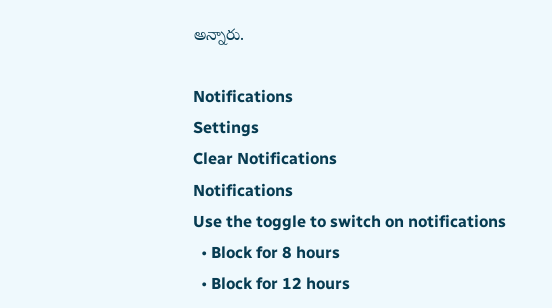అన్నారు.

Notifications
Settings
Clear Notifications
Notifications
Use the toggle to switch on notifications
  • Block for 8 hours
  • Block for 12 hours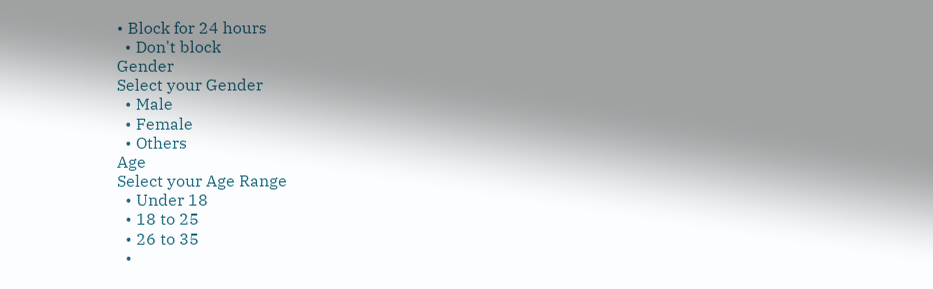• Block for 24 hours
  • Don't block
Gender
Select your Gender
  • Male
  • Female
  • Others
Age
Select your Age Range
  • Under 18
  • 18 to 25
  • 26 to 35
  •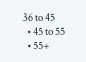36 to 45
  • 45 to 55
  • 55+